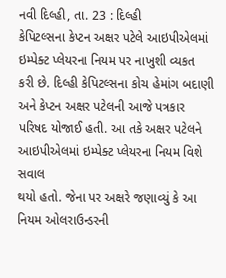નવી દિલ્હી, તા. 23 : દિલ્હી
કેપિટલ્સના કેપ્ટન અક્ષર પટેલે આઇપીએલમાં ઇમ્પેક્ટ પ્લેયરના નિયમ પર નાખુશી વ્યકત
કરી છે. દિલ્હી કેપિટલ્સના કોચ હેમાંગ બદાણી અને કેપ્ટન અક્ષર પટેલની આજે પત્રકાર
પરિષદ યોજાઈ હતી. આ તકે અક્ષર પટેલને આઇપીએલમાં ઇમ્પેક્ટ પ્લેયરના નિયમ વિશે સવાલ
થયો હતો. જેના પર અક્ષરે જણાવ્યું કે આ નિયમ ઓલરાઉન્ડરની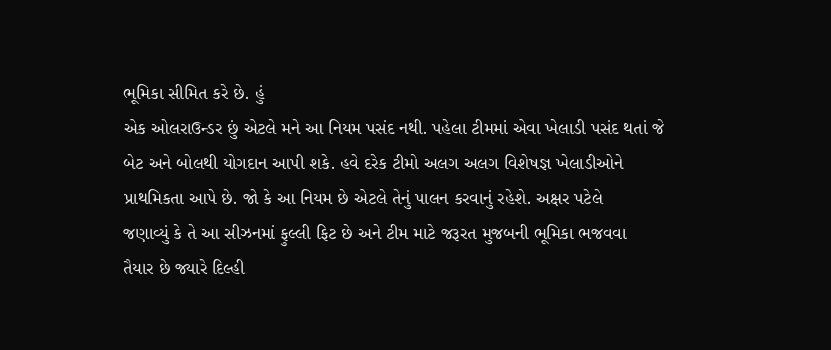ભૂમિકા સીમિત કરે છે. હું
એક ઓલરાઉન્ડર છું એટલે મને આ નિયમ પસંદ નથી. પહેલા ટીમમાં એવા ખેલાડી પસંદ થતાં જે
બેટ અને બોલથી યોગદાન આપી શકે. હવે દરેક ટીમો અલગ અલગ વિશેષજ્ઞ ખેલાડીઓને
પ્રાથમિકતા આપે છે. જો કે આ નિયમ છે એટલે તેનું પાલન કરવાનું રહેશે. અક્ષર પટેલે
જણાવ્યું કે તે આ સીઝનમાં ફુલ્લી ફિટ છે અને ટીમ માટે જરૂરત મુજબની ભૂમિકા ભજવવા
તૈયાર છે જ્યારે દિલ્હી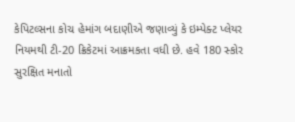કેપિટલ્સના કોચ હેમાંગ બદાણીએ જણાવ્યું કે ઇમ્પેક્ટ પ્લેયર
નિયમથી ટી-20 ક્રિકેટમાં આક્રમકતા વધી છે. હવે 180 સ્કોર
સુરક્ષિત મનાતો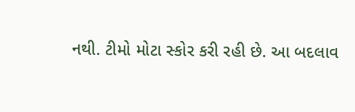નથી. ટીમો મોટા સ્કોર કરી રહી છે. આ બદલાવ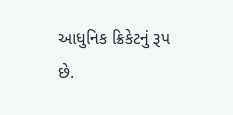આધુનિક ક્રિકેટનું રૂપ
છે.